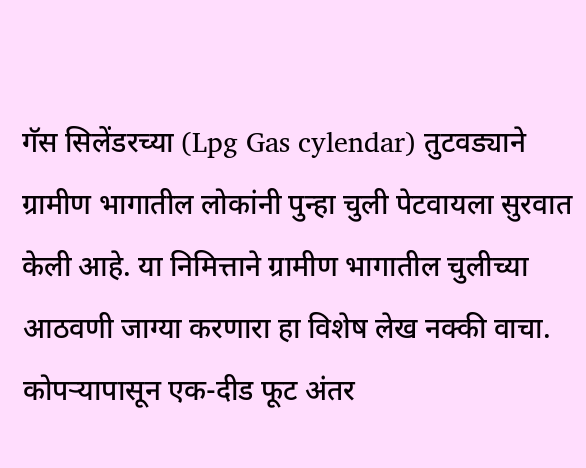गॅस सिलेंडरच्या (Lpg Gas cylendar) तुटवड्याने ग्रामीण भागातील लोकांनी पुन्हा चुली पेटवायला सुरवात केली आहे. या निमित्ताने ग्रामीण भागातील चुलीच्या आठवणी जाग्या करणारा हा विशेष लेख नक्की वाचा.
कोपऱ्यापासून एक-दीड फूट अंतर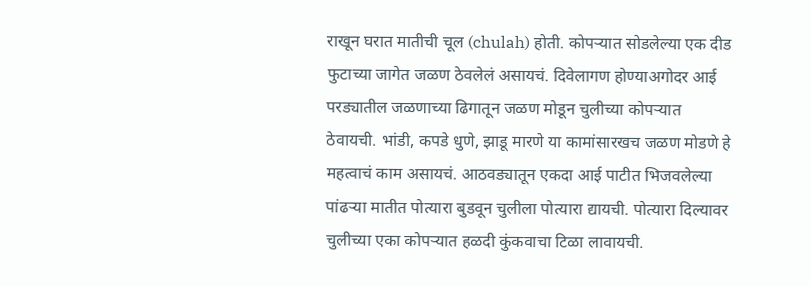राखून घरात मातीची चूल (chulah) होती. कोपऱ्यात सोडलेल्या एक दीड फुटाच्या जागेत जळण ठेवलेलं असायचं. दिवेलागण होण्याअगोदर आई परड्यातील जळणाच्या ढिगातून जळण मोडून चुलीच्या कोपऱ्यात ठेवायची. भांडी, कपडे धुणे, झाडू मारणे या कामांसारखच जळण मोडणे हे महत्वाचं काम असायचं. आठवड्यातून एकदा आई पाटीत भिजवलेल्या पांढऱ्या मातीत पोत्यारा बुडवून चुलीला पोत्यारा द्यायची. पोत्यारा दिल्यावर चुलीच्या एका कोपऱ्यात हळदी कुंकवाचा टिळा लावायची.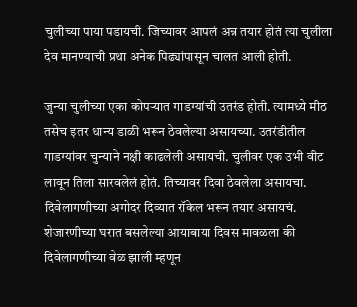चुलीच्या पाया पडायची. जिच्यावर आपलं अन्न तयार होतं त्या चुलीला देव मानण्याची प्रथा अनेक पिढ्यांपासून चालत आली होती.

जुन्या चुलीच्या एका कोपऱ्यात गाडग्यांची उतरंड होती. त्यामध्ये मीठ तसेच इतर धान्य डाळी भरून ठेवलेल्या असायच्या. उतरंडीतील गाडग्यांवर चुन्याने नक्षी काढलेली असायची. चुलीवर एक उभी वीट लावून तिला सारवलेलं होतं. तिच्यावर दिवा ठेवलेला असायचा. दिवेलागणीच्या अगोदर दिव्यात रॉकेल भरून तयार असायचं. शेजारणीच्या घरात बसलेल्या आयाबाया दिवस मावळला की दिवेलागणीच्या वेळ झाली म्हणून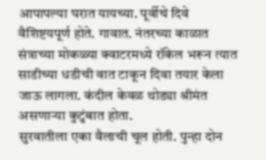आपापल्या घरात यायच्या. पूर्वीचे दिवे वैशिष्टयपूर्ण होते. गावात. नंतरच्या काळात संत्राच्या मोकळ्या क्वाटरमध्ये रॉकेल भरून त्यात साडीच्या धडीची वात टाकून दिवा तयार केला जाऊ लागला. कंदील केवळ थोड्या श्रीमंत असणाऱ्या कुटुंबात होता.
सुरवातीला एका वैलाची चूल होती. पुन्हा दोन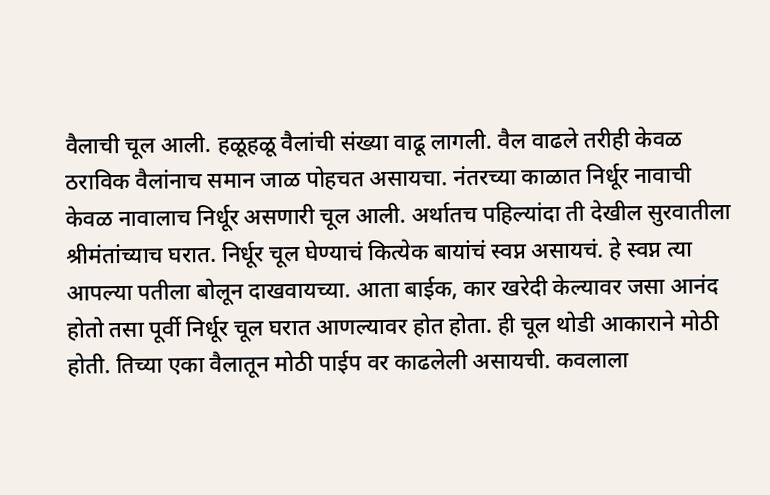वैलाची चूल आली. हळूहळू वैलांची संख्या वाढू लागली. वैल वाढले तरीही केवळ ठराविक वैलांनाच समान जाळ पोहचत असायचा. नंतरच्या काळात निर्धूर नावाची केवळ नावालाच निर्धूर असणारी चूल आली. अर्थातच पहिल्यांदा ती देखील सुरवातीला श्रीमंतांच्याच घरात. निर्धूर चूल घेण्याचं कित्येक बायांचं स्वप्न असायचं. हे स्वप्न त्या आपल्या पतीला बोलून दाखवायच्या. आता बाईक, कार खरेदी केल्यावर जसा आनंद होतो तसा पूर्वी निर्धूर चूल घरात आणल्यावर होत होता. ही चूल थोडी आकाराने मोठी होती. तिच्या एका वैलातून मोठी पाईप वर काढलेली असायची. कवलाला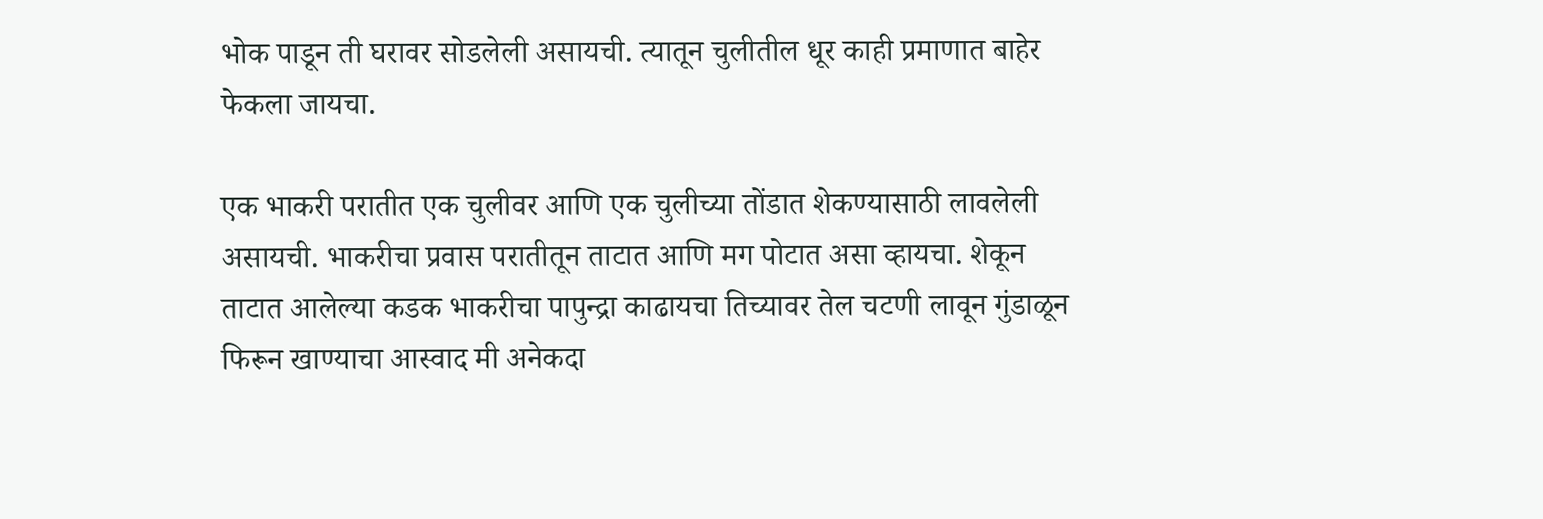भोक पाडून ती घरावर सोडलेली असायची. त्यातून चुलीतील धूर काही प्रमाणात बाहेर फेकला जायचा.

एक भाकरी परातीत एक चुलीवर आणि एक चुलीच्या तोंडात शेकण्यासाठी लावलेली असायची. भाकरीचा प्रवास परातीतून ताटात आणि मग पोटात असा व्हायचा. शेकून ताटात आलेल्या कडक भाकरीचा पापुन्द्रा काढायचा तिच्यावर तेल चटणी लावून गुंडाळून फिरून खाण्याचा आस्वाद मी अनेकदा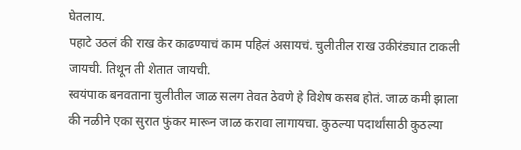घेतलाय.
पहाटे उठलं की राख केर काढण्याचं काम पहिलं असायचं. चुलीतील राख उकीरंड्यात टाकली जायची. तिथून ती शेतात जायची.
स्वयंपाक बनवताना चुलीतील जाळ सलग तेवत ठेवणे हे विशेष कसब होतं. जाळ कमी झाला की नळीने एका सुरात फुंकर मारून जाळ करावा लागायचा. कुठल्या पदार्थांसाठी कुठल्या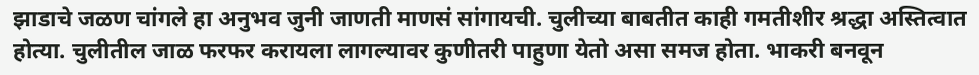झाडाचे जळण चांगले हा अनुभव जुनी जाणती माणसं सांगायची. चुलीच्या बाबतीत काही गमतीशीर श्रद्धा अस्तित्वात होत्या. चुलीतील जाळ फरफर करायला लागल्यावर कुणीतरी पाहुणा येतो असा समज होता. भाकरी बनवून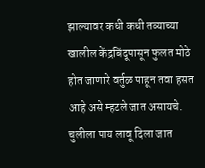झाल्यावर कधी कधी तव्याच्या खालील केंद्रबिंदूपासून फुलत मोठे होत जाणारे वर्तुळ पाहून तवा हसत आहे असे म्हटले जात असायचे. चुलीला पाय लावू दिला जात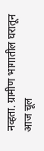नव्हता. ग्रामीण भागातील घरातून आज चूल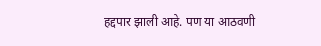हद्दपार झाली आहे. पण या आठवणी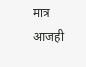मात्र आजही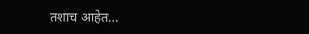तशाच आहेत…